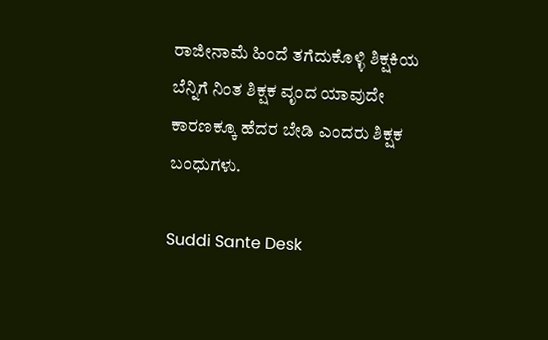ರಾಜೀನಾಮೆ ಹಿಂದೆ ತಗೆದುಕೊಳ್ಳಿ ಶಿಕ್ಷಕಿ‌ಯ ಬೆನ್ನಿಗೆ ನಿಂತ ಶಿಕ್ಷಕ ವೃಂದ ಯಾವುದೇ ಕಾರಣಕ್ಕೂ ಹೆದರ ಬೇಡಿ ಎಂದರು ಶಿಕ್ಷಕ ಬಂಧುಗಳು.

Suddi Sante Desk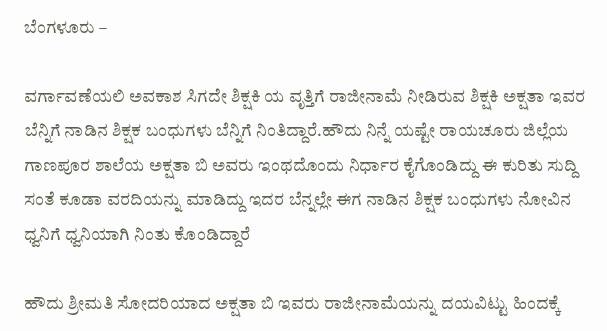ಬೆಂಗಳೂರು –

ವರ್ಗಾವಣೆಯಲಿ ಅವಕಾಶ ಸಿಗದೇ ಶಿಕ್ಷಕಿ ಯ ವೃತ್ತಿಗೆ ರಾಜೀನಾಮೆ ನೀಡಿರುವ ಶಿಕ್ಷಕಿ ಅಕ್ಷತಾ ಇವರ ಬೆನ್ನಿಗೆ ನಾಡಿನ ಶಿಕ್ಷಕ ಬಂಧುಗಳು ಬೆನ್ನಿಗೆ ನಿಂತಿದ್ದಾರೆ.ಹೌದು ನಿನ್ನೆ ಯಷ್ಟೇ ರಾಯಚೂರು ಜಿಲ್ಲೆಯ ಗಾಣಪೂರ ಶಾಲೆಯ ಅಕ್ಷತಾ ಬಿ ಅವರು ಇಂಥದೊಂದು ನಿರ್ಧಾರ ಕೈಗೊಂಡಿದ್ದು ಈ ಕುರಿತು ಸುದ್ದಿ ಸಂತೆ ಕೂಡಾ ವರದಿಯನ್ನು ಮಾಡಿದ್ದು ಇದರ ಬೆನ್ನಲ್ಲೇ ಈಗ ನಾಡಿನ ಶಿಕ್ಷಕ ಬಂಧುಗಳು ನೋವಿನ ಧ್ವನಿಗೆ ಧ್ವನಿಯಾಗಿ ನಿಂತು ಕೊಂಡಿದ್ದಾರೆ

ಹೌದು ಶ್ರೀಮತಿ ಸೋದರಿಯಾದ ಅಕ್ಷತಾ ಬಿ ಇವರು ರಾಜೀನಾಮೆಯನ್ನು ದಯವಿಟ್ಟು ಹಿಂದಕ್ಕೆ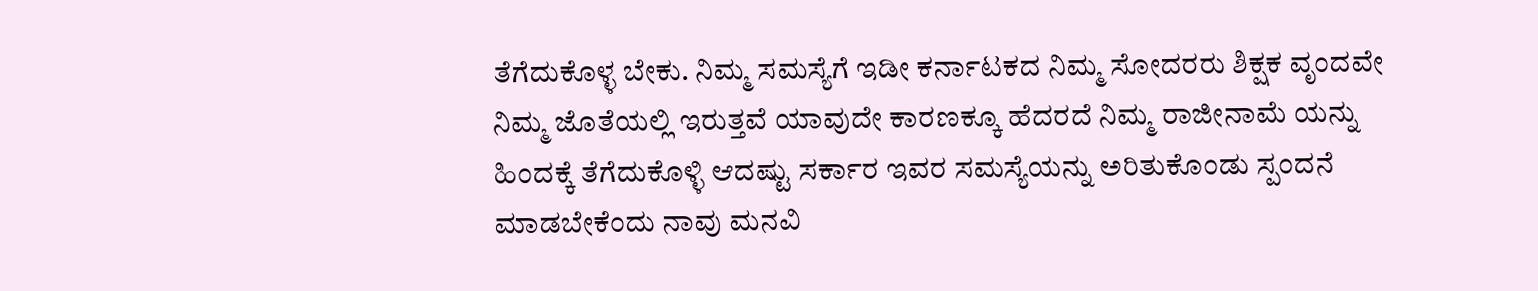ತೆಗೆದುಕೊಳ್ಳ ಬೇಕು. ನಿಮ್ಮ ಸಮಸ್ಯೆಗೆ ಇಡೀ ಕರ್ನಾಟಕದ ನಿಮ್ಮ ಸೋದರರು ಶಿಕ್ಷಕ ವೃಂದವೇ ನಿಮ್ಮ ಜೊತೆಯಲ್ಲಿ ಇರುತ್ತವೆ ಯಾವುದೇ ಕಾರಣಕ್ಕೂ ಹೆದರದೆ ನಿಮ್ಮ ರಾಜೀನಾಮೆ ಯನ್ನು ಹಿಂದಕ್ಕೆ ತೆಗೆದುಕೊಳ್ಳಿ ಆದಷ್ಟು ಸರ್ಕಾರ ಇವರ ಸಮಸ್ಯೆಯನ್ನು ಅರಿತುಕೊಂಡು ಸ್ಪಂದನೆ ಮಾಡಬೇಕೆಂದು ನಾವು ಮನವಿ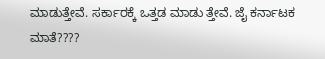ಮಾಡುತ್ತೇವೆ. ಸರ್ಕಾರಕ್ಕೆ ಒತ್ತಡ ಮಾಡು ತ್ತೇವೆ. ಜೈ ಕರ್ನಾಟಕ ಮಾತೆ????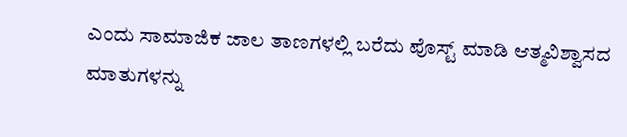ಎಂದು ಸಾಮಾಜಿಕ ಜಾಲ ತಾಣಗಳಲ್ಲಿ ಬರೆದು ಪೊಸ್ಟ್ ಮಾಡಿ ಆತ್ಮವಿಶ್ವಾಸದ ಮಾತುಗಳನ್ನು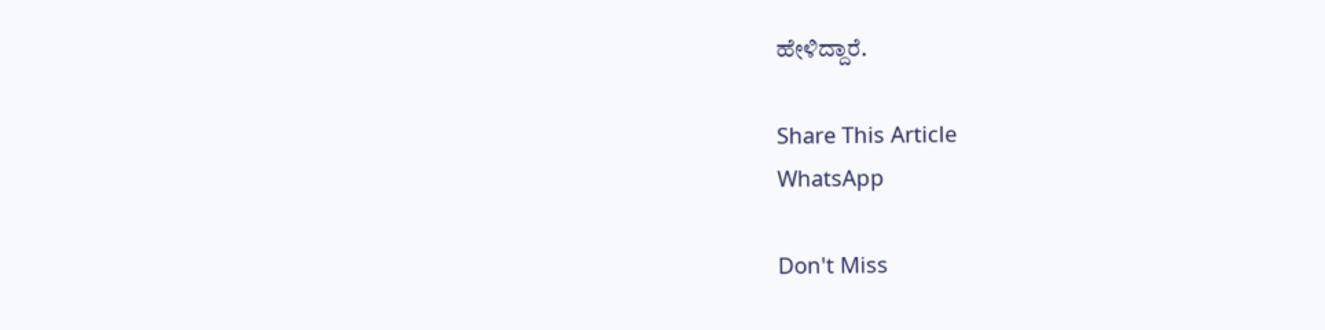ಹೇಳಿದ್ದಾರೆ.

Share This Article
WhatsApp

Don't Miss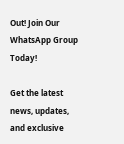Out! Join Our WhatsApp Group Today!

Get the latest news, updates, and exclusive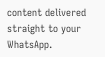content delivered straight to your WhatsApp.